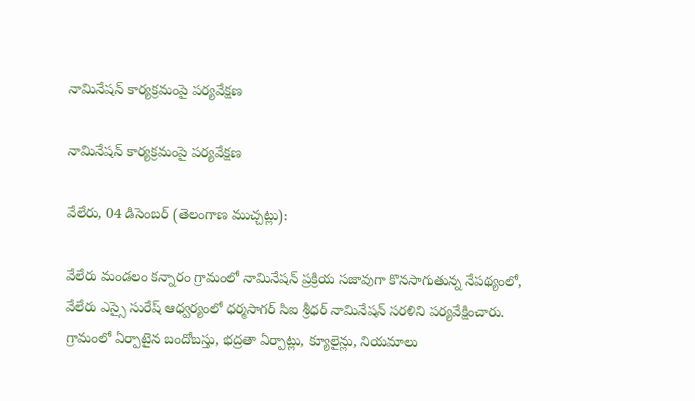నామినేషన్ కార్యక్రమంపై పర్యవేక్షణ

నామినేషన్ కార్యక్రమంపై పర్యవేక్షణ

వేలేరు, 04 డిసెంబర్ (తెలంగాణ ముచ్చట్లు):

వేలేరు మండలం కన్నారం గ్రామంలో నామినేషన్ ప్రక్రియ సజావుగా కొనసాగుతున్న నేపథ్యంలో, వేలేరు ఎస్సై సురేష్ ఆధ్వర్యంలో ధర్మసాగర్ సిఐ శ్రీధర్ నామినేషన్ సరళిని పర్యవేక్షించారు. గ్రామంలో ఏర్పాటైన బందోబస్తు, భద్రతా ఏర్పాట్లు, క్యూలైన్లు, నియమాలు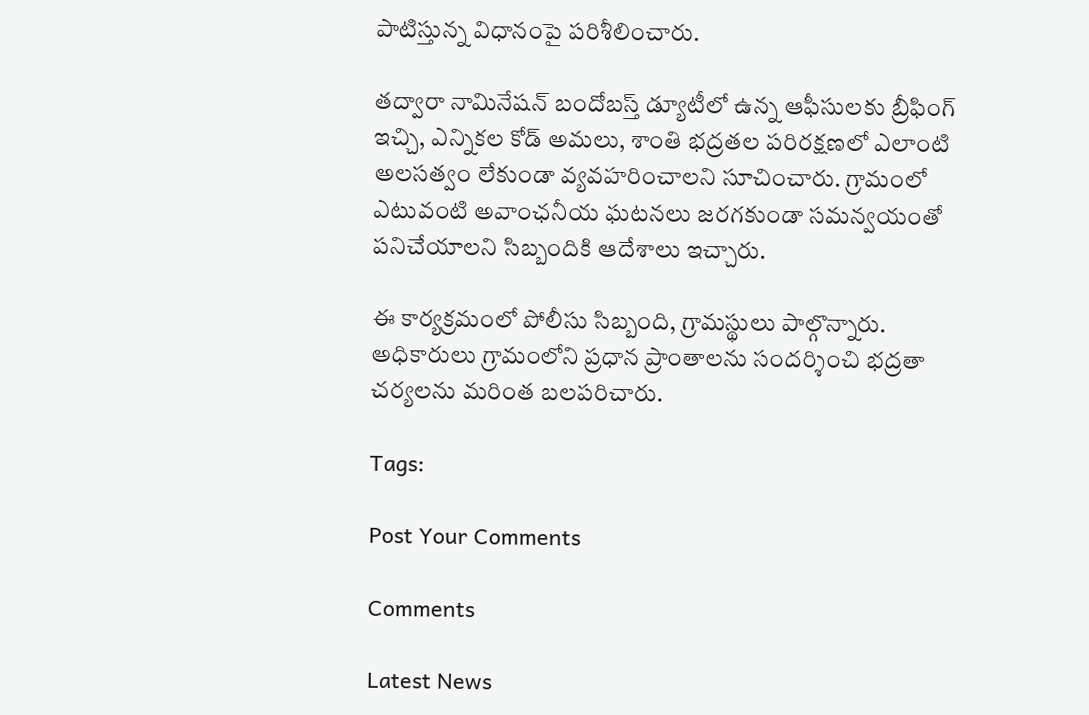పాటిస్తున్న విధానంపై పరిశీలించారు.

తద్వారా నామినేషన్ బందోబస్త్ డ్యూటీలో ఉన్న ఆఫీసులకు బ్రీఫింగ్ ఇచ్చి, ఎన్నికల కోడ్ అమలు, శాంతి భద్రతల పరిరక్షణలో ఎలాంటి అలసత్వం లేకుండా వ్యవహరించాలని సూచించారు. గ్రామంలో ఎటువంటి అవాంఛనీయ ఘటనలు జరగకుండా సమన్వయంతో పనిచేయాలని సిబ్బందికి ఆదేశాలు ఇచ్చారు.

ఈ కార్యక్రమంలో పోలీసు సిబ్బంది, గ్రామస్థులు పాల్గొన్నారు. అధికారులు గ్రామంలోని ప్రధాన ప్రాంతాలను సందర్శించి భద్రతా చర్యలను మరింత బలపరిచారు.

Tags:

Post Your Comments

Comments

Latest News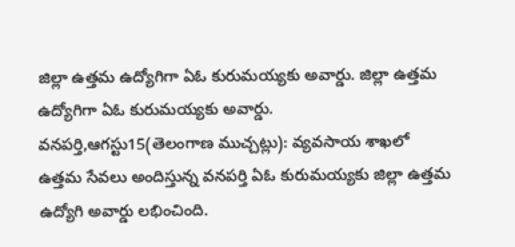జిల్లా ఉత్తమ ఉద్యోగిగా ఏఓ కురుమయ్యకు అవార్డు. జిల్లా ఉత్తమ ఉద్యోగిగా ఏఓ కురుమయ్యకు అవార్డు.
వనపర్తి,ఆగస్టు15(తెలంగాణ ముచ్చట్లు): వ్యవసాయ శాఖలో ఉత్తమ సేవలు అందిస్తున్న వనపర్తి ఏఓ కురుమయ్యకు జిల్లా ఉత్తమ ఉద్యోగి అవార్డు లభించింది.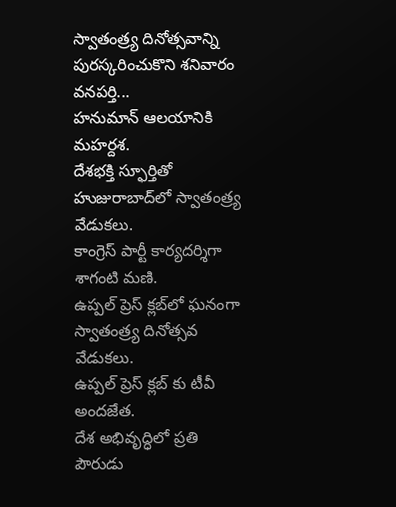స్వాతంత్ర్య దినోత్సవాన్ని పురస్కరించుకొని శనివారం వనపర్తి...
హనుమాన్ ఆలయానికి మహర్దశ.
దేశభక్తి స్ఫూర్తితో హుజురాబాద్‌లో స్వాతంత్ర్య వేడుకలు.
కాంగ్రెస్ పార్టీ కార్యదర్శిగా శాగంటి మణి.
ఉప్పల్ ప్రెస్ క్లబ్‌లో ఘనంగా స్వాతంత్ర్య దినోత్సవ వేడుకలు.
ఉప్పల్ ప్రెస్ క్లబ్‌ కు టీవీ అందజేత.
దేశ అభివృద్ధిలో ప్రతి పౌరుడు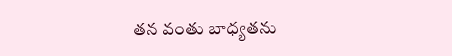తన వంతు బాధ్యతను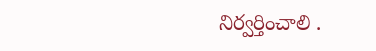నిర్వర్తించాలి .